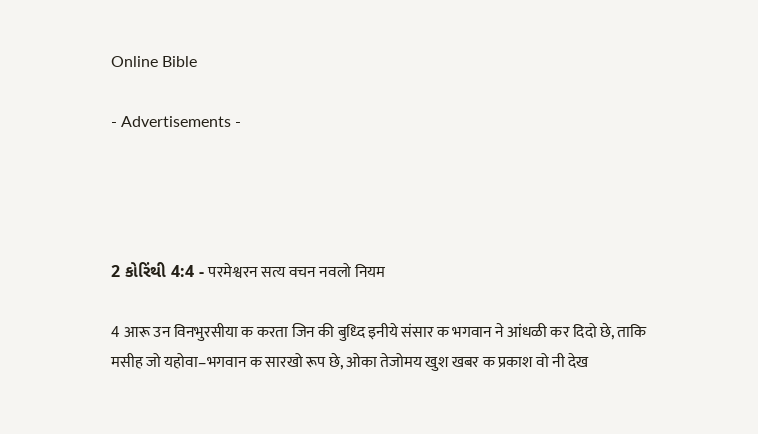Online Bible

- Advertisements -




2 કોરિંથી 4:4 - परमेश्वरन सत्य वचन नवलो नियम

4 आरू उन विनभुरसीया क करता जिन की बुध्दि इनीये संसार क भगवान ने आंधळी कर दिदो छे, ताकि मसीह जो यहोवा–भगवान क सारखो रूप छे, ओका तेजोमय खुश खबर क प्रकाश वो नी देख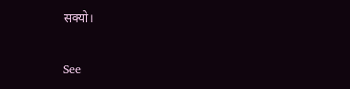सक्यो।

See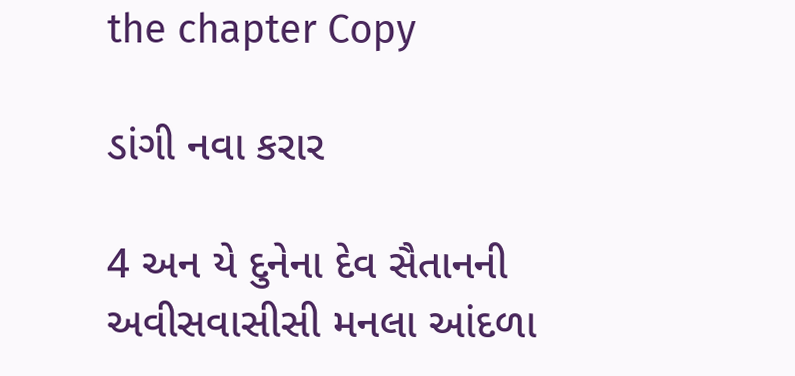the chapter Copy

ડાંગી નવા કરાર

4 અન યે દુનેના દેવ સૈતાનની અવીસવાસીસી મનલા આંદળા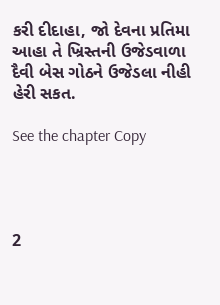કરી દીદાહા, જો દેવના પ્રતિમા આહા તે ખ્રિસ્તની ઉજેડવાળા દૈવી બેસ ગોઠને ઉજેડલા નીહી હેરી સકત.

See the chapter Copy




2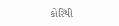કોરિંથી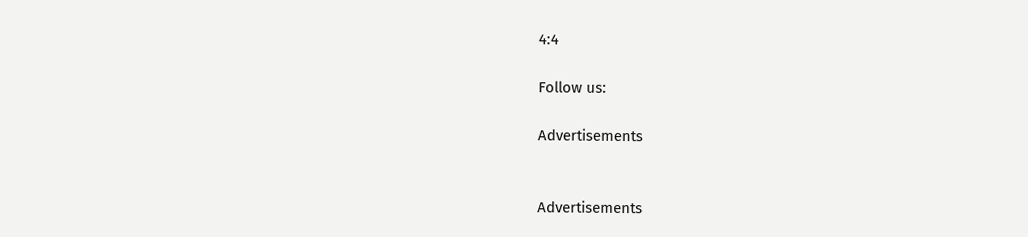4:4

Follow us:

Advertisements


Advertisements